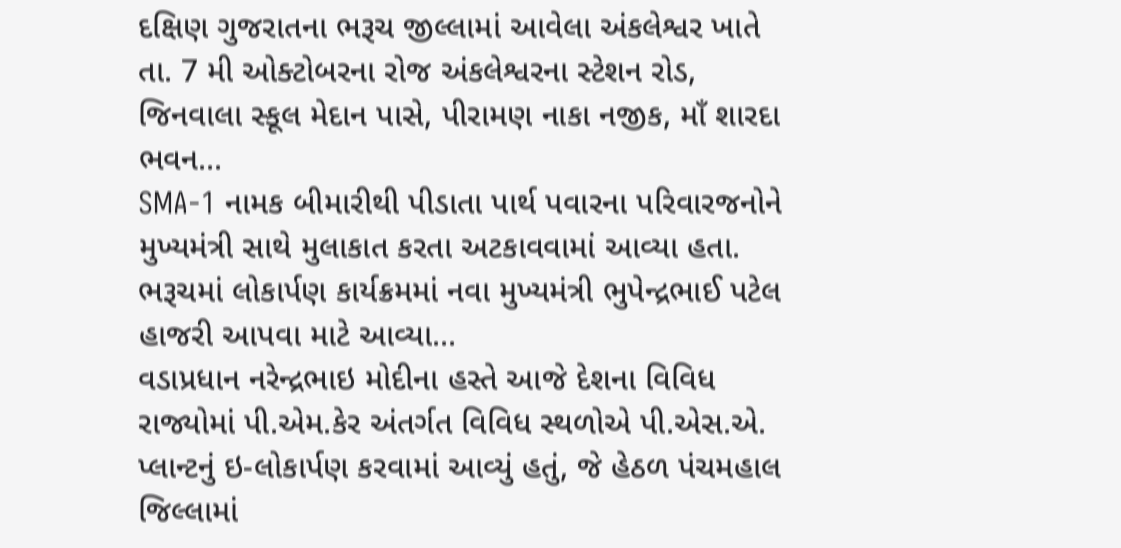દક્ષિણ ગુજરાતના ભરૂચ જીલ્લામાં આવેલા અંકલેશ્વર ખાતે તા. 7 મી ઓક્ટોબરના રોજ અંકલેશ્વરના સ્ટેશન રોડ, જિનવાલા સ્કૂલ મેદાન પાસે, પીરામણ નાકા નજીક, માઁ શારદા ભવન...
SMA-1 નામક બીમારીથી પીડાતા પાર્થ પવારના પરિવારજનોને મુખ્યમંત્રી સાથે મુલાકાત કરતા અટકાવવામાં આવ્યા હતા. ભરૂચમાં લોકાર્પણ કાર્યક્રમમાં નવા મુખ્યમંત્રી ભુપેન્દ્રભાઈ પટેલ હાજરી આપવા માટે આવ્યા...
વડાપ્રધાન નરેન્દ્રભાઇ મોદીના હસ્તે આજે દેશના વિવિધ રાજ્યોમાં પી.એમ.કેર અંતર્ગત વિવિધ સ્થળોએ પી.એસ.એ. પ્લાન્ટનું ઇ-લોકાર્પણ કરવામાં આવ્યું હતું, જે હેઠળ પંચમહાલ જિલ્લામાં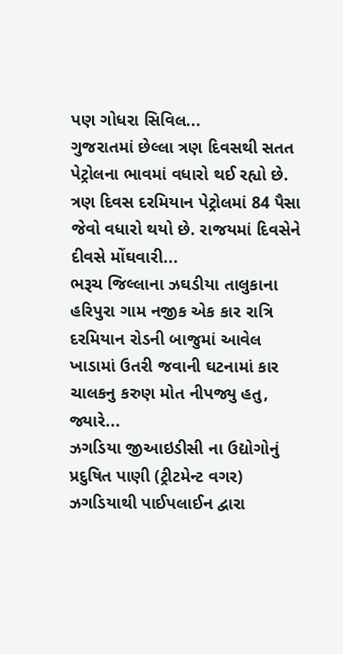પણ ગોધરા સિવિલ...
ગુજરાતમાં છેલ્લા ત્રણ દિવસથી સતત પેટ્રોલના ભાવમાં વધારો થઈ રહ્યો છે. ત્રણ દિવસ દરમિયાન પેટ્રોલમાં 84 પૈસા જેવો વધારો થયો છે. રાજયમાં દિવસેને દીવસે મોંઘવારી...
ભરૂચ જિલ્લાના ઝઘડીયા તાલુકાના હરિપુરા ગામ નજીક એક કાર રાત્રિ દરમિયાન રોડની બાજુમાં આવેલ ખાડામાં ઉતરી જવાની ઘટનામાં કાર ચાલકનુ કરુણ મોત નીપજ્યુ હતુ, જ્યારે...
ઝગડિયા જીઆઇડીસી ના ઉદ્યોગોનું પ્રદુષિત પાણી (ટ્રીટમેન્ટ વગર) ઝગડિયાથી પાઈપલાઈન દ્વારા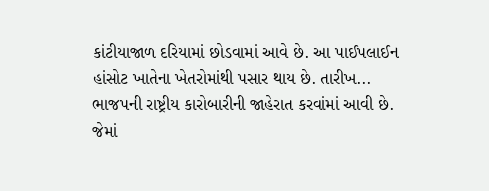કાંટીયાજાળ દરિયામાં છોડવામાં આવે છે. આ પાઈપલાઈન હાંસોટ ખાતેના ખેતરોમાંથી પસાર થાય છે. તારીખ...
ભાજપની રાષ્ટ્રીય કારોબારીની જાહેરાત કરવાંમાં આવી છે. જેમાં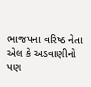ભાજપના વરિષ્ઠ નેતા એલ કે અડવાણીનો પણ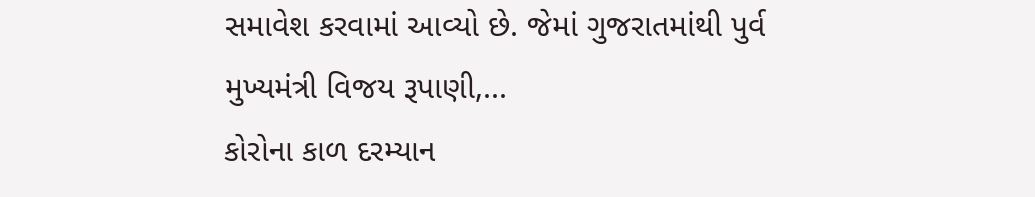સમાવેશ કરવામાં આવ્યો છે. જેમાં ગુજરાતમાંથી પુર્વ મુખ્યમંત્રી વિજય રૂપાણી,...
કોરોના કાળ દરમ્યાન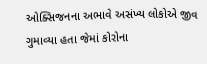ઓક્સિજનના અભાવે અસંખ્ય લોકોએ જીવ ગુમાવ્યા હતા જેમાં કોરોના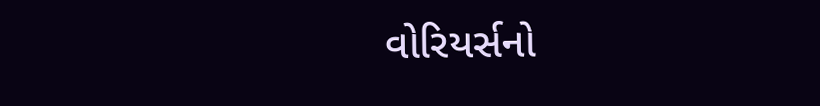વોરિયર્સનો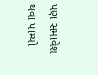પણ સમાવેશ થવા પામ્યો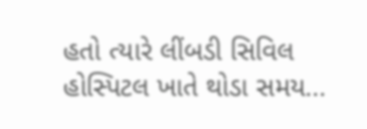હતો ત્યારે લીંબડી સિવિલ હોસ્પિટલ ખાતે થોડા સમય...